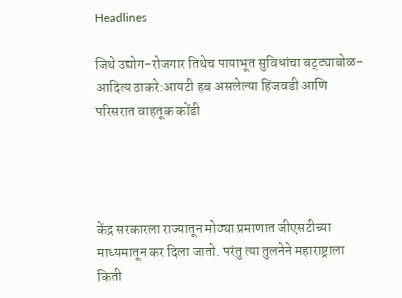Headlines

जिथे उद्योग-रोजगार तिथेच पायाभूत सुविधांचा बट्ट्याबोळ- आदित्य ठाकरे:आयटी हब असलेल्या हिंजवडी आणि परिसरात वाहतूक कोंडी




केंद्र सरकारला राज्यातून मोठ्या प्रमाणात जीएसटीच्या माध्यमातून कर दिला जातो. परंतु त्या तुलनेने महाराष्ट्राला किती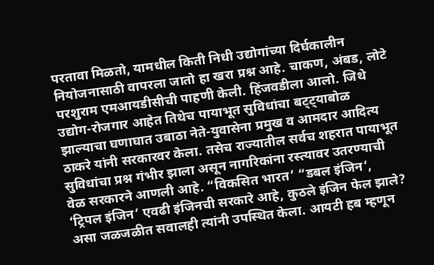परतावा मिळतो, यामधील किती निधी उद्योगांच्या दिर्घकालीन नियोजनासाठी वापरला जातो हा खरा प्रश्न आहे. चाकण, अंबड, लोटे परशुराम एमआयडीसीची पाहणी केली. हिंजवडीला आलो. जिथे उद्योग-रोजगार आहेत तिथेच पायाभूत सुविधांचा बट्ट्याबोळ झाल्याचा घणाघात उबाठा नेते-युवासेना प्रमुख व आमदार आदित्य ठाकरे यांनी सरकारवर केला. तसेच राज्यातील सर्वच शहरात पायाभूत सुविधांचा प्रश्न गंभीर झाला असून नागरिकांना रस्त्यावर उतरण्याची वेळ सरकारने आणली आहे. “विकसित भारत’ “डबल इंजिन’, ‘ट्रिपल इंजिन’ एवढी इंजिनची सरकारे आहे, कुठले इंजिन फेल झाले? असा जळजळीत सवालही त्यांनी उपस्थित केला. आयटी हब म्हणून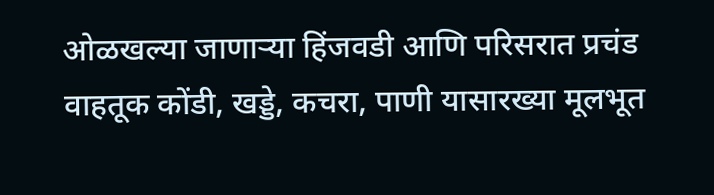ओळखल्या जाणाऱ्या हिंजवडी आणि परिसरात प्रचंड वाहतूक कोंडी, खड्डे, कचरा, पाणी यासारख्या मूलभूत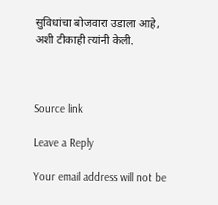सुविधांचा बोजवारा उडाला आहे, अशी टीकाही त्यांनी केली.



Source link

Leave a Reply

Your email address will not be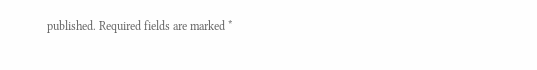published. Required fields are marked *